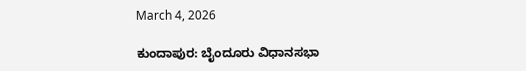March 4, 2026

ಕುಂದಾಪುರ: ಬೈಂದೂರು ವಿಧಾನಸಭಾ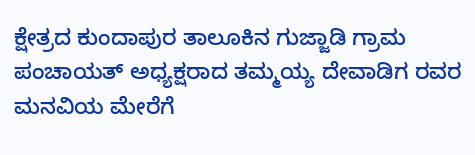ಕ್ಷೇತ್ರದ ಕುಂದಾಪುರ ತಾಲೂಕಿನ ಗುಜ್ಜಾಡಿ ಗ್ರಾಮ ಪಂಚಾಯತ್ ಅಧ್ಯಕ್ಷರಾದ ತಮ್ಮಯ್ಯ ದೇವಾಡಿಗ ರವರ ಮನವಿಯ ಮೇರೆಗೆ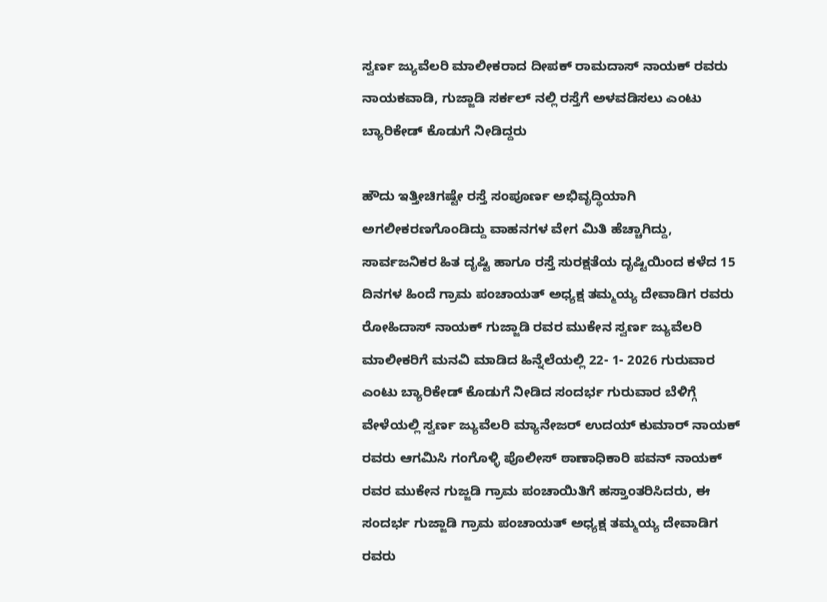ಸ್ವರ್ಣ ಜ್ಯುವೆಲರಿ ಮಾಲೀಕರಾದ ದೀಪಕ್ ರಾಮದಾಸ್ ನಾಯಕ್ ರವರು ನಾಯಕವಾಡಿ, ಗುಜ್ಜಾಡಿ ಸರ್ಕಲ್ ನಲ್ಲಿ ರಸ್ತೆಗೆ ಅಳವಡಿಸಲು ಎಂಟು ಬ್ಯಾರಿಕೇಡ್‌ ಕೊಡುಗೆ ನೀಡಿದ್ದರು

ಹೌದು ಇತ್ತೀಚಿಗಷ್ಟೇ ರಸ್ತೆ ಸಂಪೂರ್ಣ ಅಭಿವೃದ್ಧಿಯಾಗಿ ಅಗಲೀಕರಣಗೊಂಡಿದ್ದು ವಾಹನಗಳ ವೇಗ ಮಿತಿ ಹೆಚ್ಚಾಗಿದ್ದು, ಸಾರ್ವಜನಿಕರ ಹಿತ ದೃಷ್ಟಿ ಹಾಗೂ ರಸ್ತೆ ಸುರಕ್ಷತೆಯ ದೃಷ್ಟಿಯಿಂದ ಕಳೆದ 15 ದಿನಗಳ ಹಿಂದೆ ಗ್ರಾಮ ಪಂಚಾಯತ್ ಅಧ್ಯಕ್ಷ ತಮ್ಮಯ್ಯ ದೇವಾಡಿಗ ರವರು ರೋಹಿದಾಸ್‌ ನಾಯಕ್ ಗುಜ್ಜಾಡಿ ರವರ ಮುಕೇನ ಸ್ವರ್ಣ ಜ್ಯುವೆಲರಿ ಮಾಲೀಕರಿಗೆ ಮನವಿ ಮಾಡಿದ ಹಿನ್ನೆಲೆಯಲ್ಲಿ 22- 1- 2026 ಗುರುವಾರ ಎಂಟು ಬ್ಯಾರಿಕೇಡ್ ಕೊಡುಗೆ ನೀಡಿದ ಸಂದರ್ಭ ಗುರುವಾರ ಬೆಳಿಗ್ಗೆ ವೇಳೆಯಲ್ಲಿ ಸ್ವರ್ಣ ಜ್ಯುವೆಲರಿ ಮ್ಯಾನೇಜರ್ ಉದಯ್ ಕುಮಾರ್ ನಾಯಕ್ ರವರು ಆಗಮಿಸಿ ಗಂಗೊಳ್ಳಿ ಪೊಲೀಸ್‌ ಠಾಣಾಧಿಕಾರಿ ಪವನ್ ನಾಯಕ್ ರವರ ಮುಕೇನ ಗುಜ್ಜಡಿ ಗ್ರಾಮ ಪಂಚಾಯಿತಿಗೆ ಹಸ್ತಾಂತರಿಸಿದರು, ಈ ಸಂದರ್ಭ ಗುಜ್ಜಾಡಿ ಗ್ರಾಮ ಪಂಚಾಯತ್ ಅಧ್ಯಕ್ಷ ತಮ್ಮಯ್ಯ ದೇವಾಡಿಗ ರವರು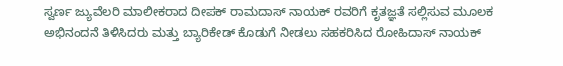ಸ್ವರ್ಣ ಜ್ಯುವೆಲರಿ ಮಾಲೀಕರಾದ ದೀಪಕ್ ರಾಮದಾಸ್ ನಾಯಕ್ ರವರಿಗೆ ಕೃತಜ್ಞತೆ ಸಲ್ಲಿಸುವ ಮೂಲಕ ಅಭಿನಂದನೆ ತಿಳಿಸಿದರು ಮತ್ತು ಬ್ಯಾರಿಕೇಡ್ ಕೊಡುಗೆ ನೀಡಲು ಸಹಕರಿಸಿದ ರೋಹಿದಾಸ್ ನಾಯಕ್‌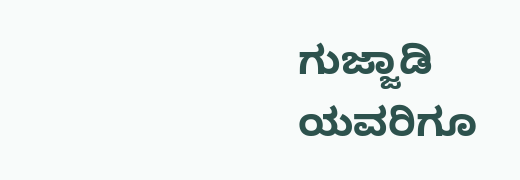ಗುಜ್ಜಾಡಿ ಯವರಿಗೂ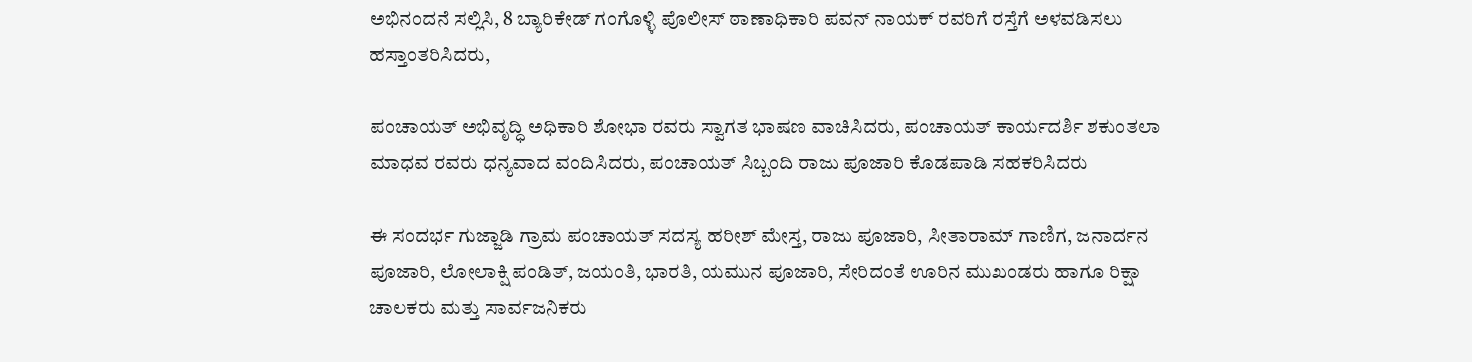ಅಭಿನಂದನೆ ಸಲ್ಲಿಸಿ, 8 ಬ್ಯಾರಿಕೇಡ್ ಗಂಗೊಳ್ಳಿ ಪೊಲೀಸ್‌ ಠಾಣಾಧಿಕಾರಿ ಪವನ್ ನಾಯಕ್ ರವರಿಗೆ ರಸ್ತೆಗೆ ಅಳವಡಿಸಲು ಹಸ್ತಾಂತರಿಸಿದರು,

ಪಂಚಾಯತ್‌ ಅಭಿವೃದ್ಧಿ ಅಧಿಕಾರಿ ಶೋಭಾ ರವರು ಸ್ವಾಗತ ಭಾಷಣ ವಾಚಿಸಿದರು, ಪಂಚಾಯತ್ ಕಾರ್ಯದರ್ಶಿ ಶಕುಂತಲಾ ಮಾಧವ ರವರು ಧನ್ಯವಾದ ವಂದಿಸಿದರು, ಪಂಚಾಯತ್‌ ಸಿಬ್ಬಂದಿ ರಾಜು ಪೂಜಾರಿ ಕೊಡಪಾಡಿ ಸಹಕರಿಸಿದರು

ಈ ಸಂದರ್ಭ ಗುಜ್ಜಾಡಿ ಗ್ರಾಮ ಪಂಚಾಯತ್ ಸದಸ್ಯ ಹರೀಶ್ ಮೇಸ್ತ, ರಾಜು ಪೂಜಾರಿ, ಸೀತಾರಾಮ್ ಗಾಣಿಗ, ಜನಾರ್ದನ ಪೂಜಾರಿ, ಲೋಲಾಕ್ಷಿ ಪಂಡಿತ್‌, ಜಯಂತಿ, ಭಾರತಿ, ಯಮುನ ಪೂಜಾರಿ, ಸೇರಿದಂತೆ ಊರಿನ ಮುಖಂಡರು ಹಾಗೂ ರಿಕ್ಷಾ ಚಾಲಕರು ಮತ್ತು ಸಾರ್ವಜನಿಕರು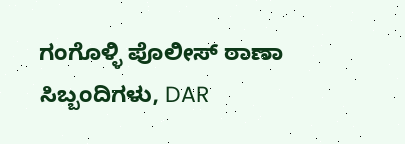ಗಂಗೊಳ್ಳಿ ಪೊಲೀಸ್‌ ಠಾಣಾ ಸಿಬ್ಬಂದಿಗಳು, DAR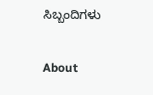ಸಿಬ್ಬಂದಿಗಳು

About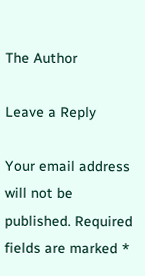The Author

Leave a Reply

Your email address will not be published. Required fields are marked *